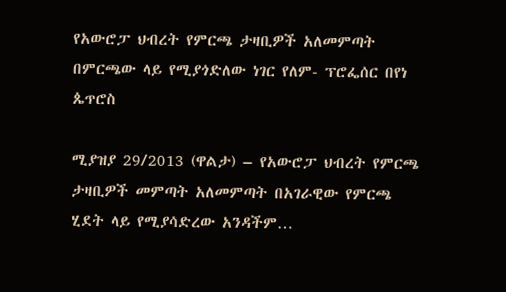የአውሮፓ ህብረት የምርጫ ታዛቢዎች አለመምጣት በምርጫው ላይ የሚያጎድለው ነገር የለም- ፕሮፌሰር በየነ ጴጥሮስ

ሚያዝያ 29/2013 (ዋልታ) – የአውሮፓ ህብረት የምርጫ ታዛቢዎች መምጣት አለመምጣት በአገራዊው የምርጫ ሂደት ላይ የሚያሳድረው አንዳችም…